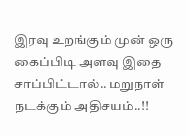இரவு உறங்கும் முன் ஒரு கைப்பிடி அளவு இதை சாப்பிட்டால்.. மறுநாள் நடக்கும் அதிசயம்..!!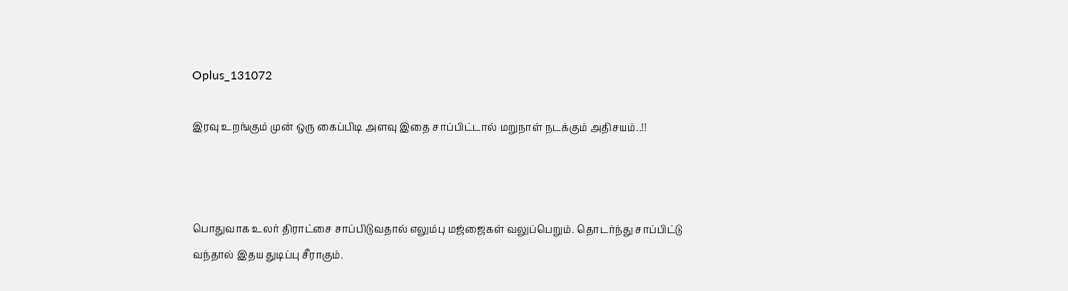Oplus_131072

இரவு உறங்கும் முன் ஒரு கைப்பிடி அளவு இதை சாப்பிட்டால் மறுநாள் நடக்கும் அதிசயம்..!!



பொதுவாக உலர் திராட்சை சாப்பிடுவதால் எலும்பு மஜ்ஜைகள் வலுப்பெறும். தொடர்ந்து சாப்பிட்டு வந்தால் இதய துடிப்பு சீராகும்.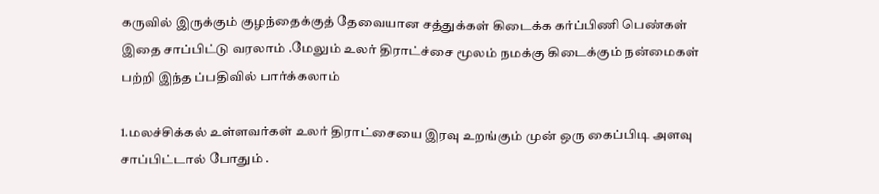கருவில் இருக்கும் குழந்தைக்குத் தேவையான சத்துக்கள் கிடைக்க கர்ப்பிணி பெண்கள் இதை சாப்பிட்டு வரலாம் .மேலும் உலர் திராட்ச்சை மூலம் நமக்கு கிடைக்கும் நன்மைகள் பற்றி இந்த ப்பதிவில் பார்க்கலாம்

1.மலச்சிக்கல் உள்ளவர்கள் உலர் திராட்சையை இரவு உறங்கும் முன் ஒரு கைப்பிடி அளவு சாப்பிட்டால் போதும் .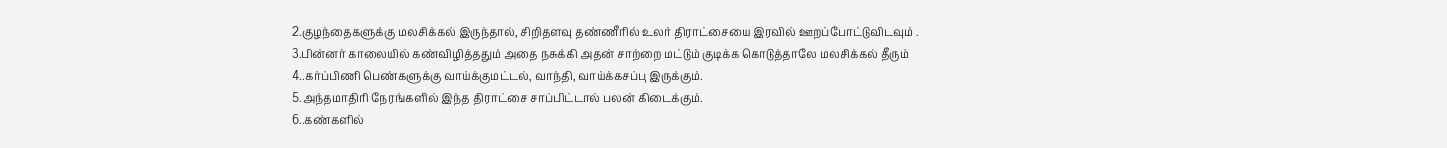2.குழந்தைகளுக்கு மலசிக்கல் இருந்தால், சிறிதளவு தண்ணீரில் உலர் திராட்சையை இரவில் ஊறப்போட்டுவிடவும் .
3.பின்னர் காலையில் கண்விழித்ததும் அதை நசுக்கி அதன் சாற்றை மட்டும் குடிக்க கொடுத்தாலே மலசிக்கல் தீரும்
4..கர்ப்பிணி பெண்களுக்கு வாய்க்குமட்டல், வாந்தி, வாய்க்கசப்பு இருக்கும்.
5.அந்தமாதிரி நேரங்களில் இந்த திராட்சை சாப்பிட்டால் பலன் கிடைக்கும்.
6..கண்களில்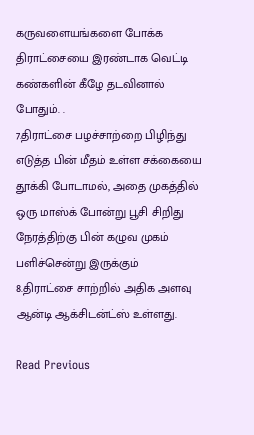கருவளையங்களை போக்க திராட்சையை இரண்டாக வெட்டி கண்களின் கீழே தடவினால் போதும். .
7.திராட்சை பழச்சாற்றை பிழிந்து எடுத்த பின் மீதம் உள்ள சக்கையை தூக்கி போடாமல், அதை முகத்தில் ஒரு மாஸ்க் போன்று பூசி சிறிது நேரத்திற்கு பின் கழுவ முகம் பளிச்சென்று இருக்கும்
8.திராட்சை சாற்றில் அதிக அளவு ஆன்டி ஆக்சிடன்ட்ஸ் உள்ளது.

Read Previous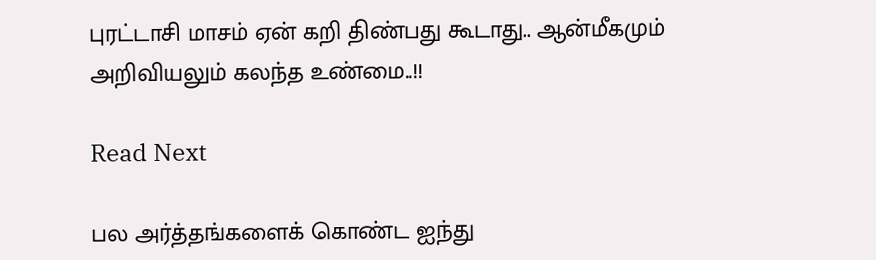புரட்டாசி மாசம் ஏன் கறி திண்பது கூடாது.. ஆன்மீகமும் அறிவியலும் கலந்த உண்மை..!!

Read Next

பல அர்த்தங்களைக் கொண்ட ஐந்து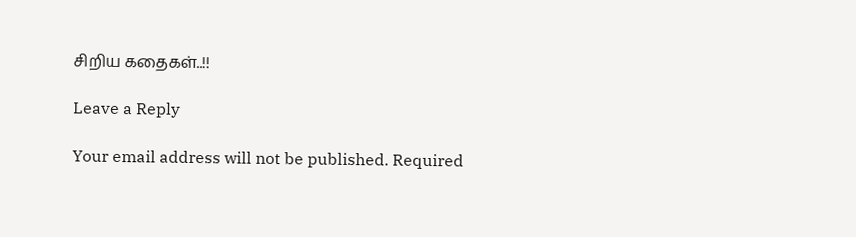சிறிய கதைகள்..!!

Leave a Reply

Your email address will not be published. Required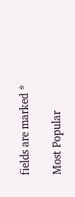fields are marked *

Most Popular